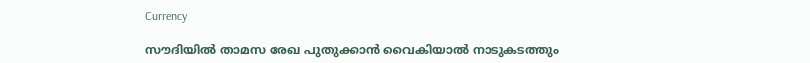Currency

സൗദിയില്‍ താമസ രേഖ പുതുക്കാന്‍ വൈകിയാല്‍ നാടുകടത്തും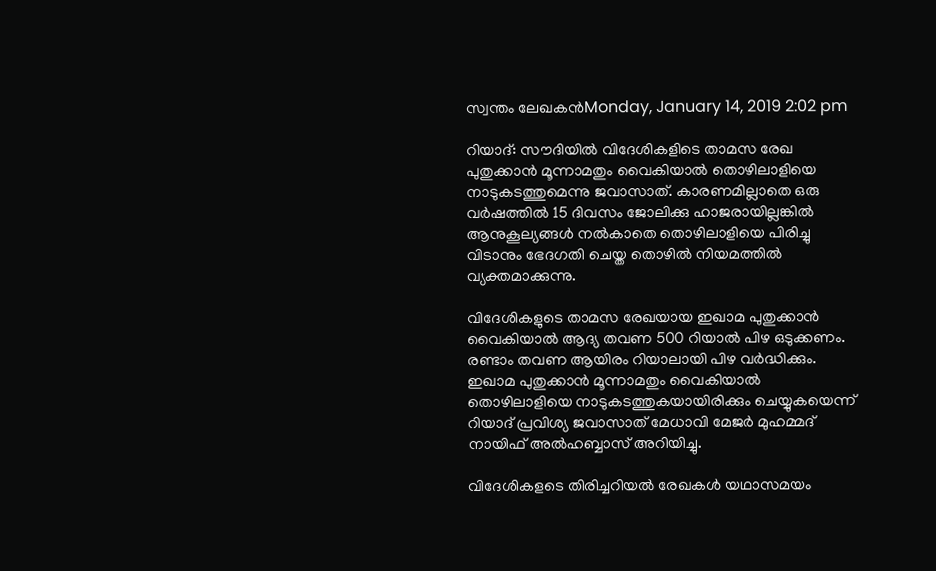സ്വന്തം ലേഖകന്‍Monday, January 14, 2019 2:02 pm

റിയാദ്: സൗദിയില്‍ വിദേശികളിടെ താമസ രേഖ പുതുക്കാന്‍ മൂന്നാമതും വൈകിയാല്‍ തൊഴിലാളിയെ നാടുകടത്തുമെന്നു ജവാസാത്. കാരണമില്ലാതെ ഒരു വര്‍ഷത്തില്‍ 15 ദിവസം ജോലിക്കു ഹാജരായില്ലങ്കില്‍ ആനുകൂല്യങ്ങള്‍ നല്‍കാതെ തൊഴിലാളിയെ പിരിച്ചു വിടാനും ഭേദഗതി ചെയ്ത തൊഴില്‍ നിയമത്തില്‍ വ്യക്തമാക്കുന്നു.

വിദേശികളുടെ താമസ രേഖയായ ഇഖാമ പുതുക്കാന്‍ വൈകിയാല്‍ ആദ്യ തവണ 500 റിയാല്‍ പിഴ ഒടുക്കണം. രണ്ടാം തവണ ആയിരം റിയാലായി പിഴ വര്‍ദ്ധിക്കും. ഇഖാമ പുതുക്കാന്‍ മൂന്നാമതും വൈകിയാല്‍ തൊഴിലാളിയെ നാടുകടത്തുകയായിരിക്കും ചെയ്യുകയെന്ന് റിയാദ് പ്രവിശ്യ ജവാസാത് മേധാവി മേജര്‍ മുഹമ്മദ് നായിഫ് അല്‍ഹബ്ബാസ് അറിയിച്ചു.

വിദേശികളടെ തിരിച്ചറിയല്‍ രേഖകള്‍ യഥാസമയം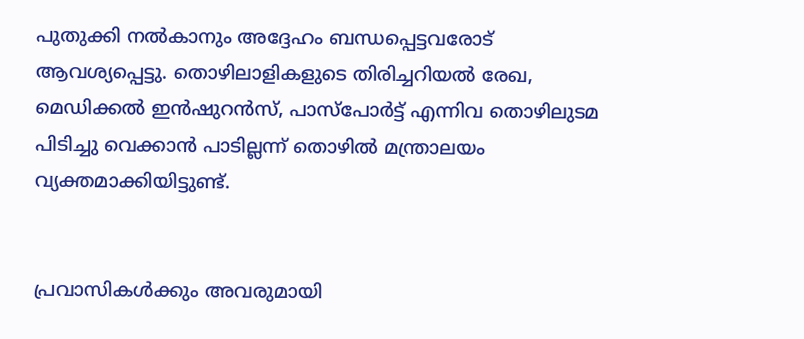പുതുക്കി നല്‍കാനും അദ്ദേഹം ബന്ധപ്പെട്ടവരോട് ആവശ്യപ്പെട്ടു. തൊഴിലാളികളുടെ തിരിച്ചറിയല്‍ രേഖ, മെഡിക്കല്‍ ഇന്‍ഷുറന്‍സ്, പാസ്‌പോര്‍ട്ട് എന്നിവ തൊഴിലുടമ പിടിച്ചു വെക്കാന്‍ പാടില്ലന്ന് തൊഴില്‍ മന്ത്രാലയം വ്യക്തമാക്കിയിട്ടുണ്ട്.


പ്രവാസികൾക്കും അവരുമായി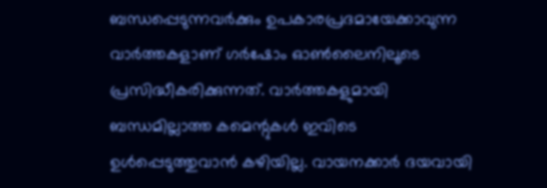ബന്ധപ്പെടുന്നവർക്കും ഉപകാരപ്രദമായേക്കാവുന്ന വാർത്തകളാണ് ഗർഷോം ഓൺലൈനിലൂടെ പ്രസിദ്ധീകരിക്കുന്നത്. വാർത്തകളുമായി ബന്ധമില്ലാത്ത കമെന്റുകൾ ഇവിടെ ഉൾപ്പെടുത്തുവാൻ കഴിയില്ല. വായനക്കാർ ദയവായി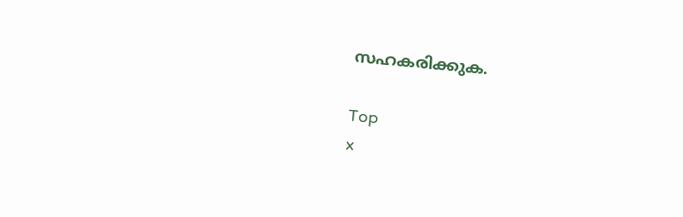സഹകരിക്കുക.

Top
x